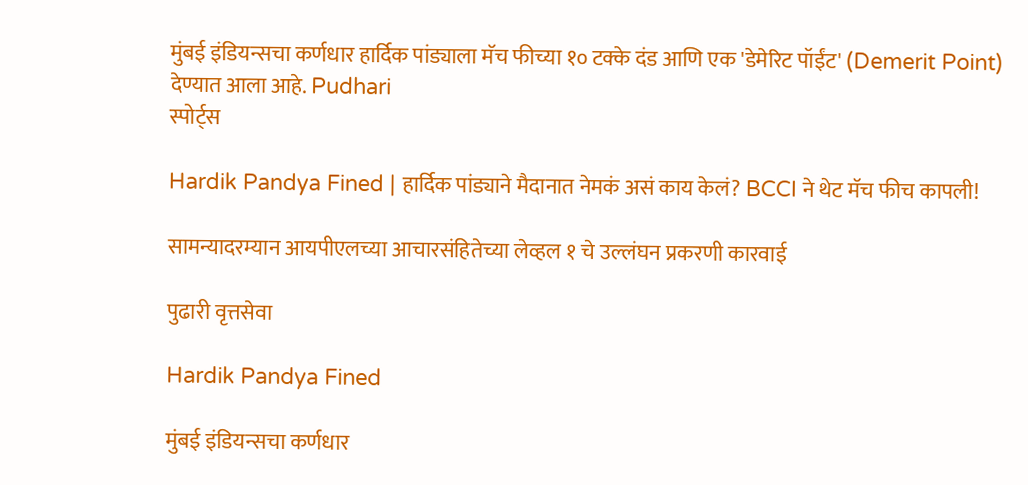मुंबई इंडियन्सचा कर्णधार हार्दिक पांड्याला मॅच फीच्या १० टक्के दंड आणि एक 'डेमेरिट पॉईंट' (Demerit Point) देण्यात आला आहे. Pudhari
स्पोर्ट्स

Hardik Pandya Fined | हार्दिक पांड्याने मैदानात नेमकं असं काय केलं? BCCI ने थेट मॅच फीच कापली!

सामन्यादरम्यान आयपीएलच्या आचारसंहितेच्या लेव्हल १ चे उल्लंघन प्रकरणी कारवाई

पुढारी वृत्तसेवा

Hardik Pandya Fined

मुंबई इंडियन्सचा कर्णधार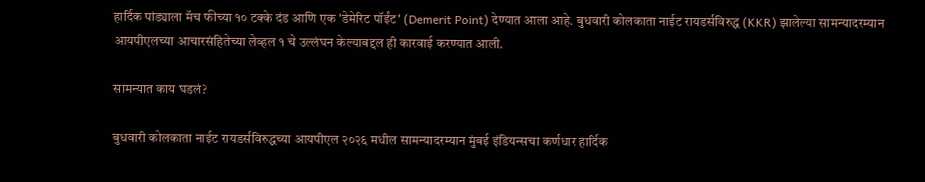हार्दिक पांड्याला मॅच फीच्या १० टक्के दंड आणि एक 'डेमेरिट पॉईंट' (Demerit Point) देण्यात आला आहे. बुधवारी कोलकाता नाईट रायडर्सविरुद्ध (KKR) झालेल्या सामन्यादरम्यान आयपीएलच्या आचारसंहितेच्या लेव्हल १ चे उल्लंघन केल्याबद्दल ही कारवाई करण्यात आली.

सामन्‍यात काय घडलं?

बुधवारी कोलकाता नाईट रायडर्सविरुद्धच्या आयपीएल २०२६ मधील सामन्यादरम्यान मुंबई इंडियन्सचा कर्णधार हार्दिक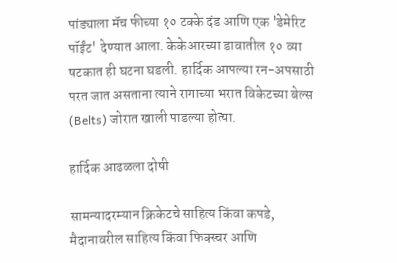पांड्याला मॅच फीच्या १० टक्के दंड आणि एक 'डेमेरिट पॉईंट' देण्यात आला. केकेआरच्या डावातील १० व्या षटकात ही घटना घडली. हार्दिक आपल्या रन-अपसाठी परत जात असताना त्याने रागाच्या भरात विकेटच्या बेल्स (Belts) जोरात खाली पाडल्या होत्‍या.

हार्दिक आढळला दोषी

सामन्यादरम्यान क्रिकेटचे साहित्य किंवा कपडे, मैदानावरील साहित्य किंवा फिक्स्चर आणि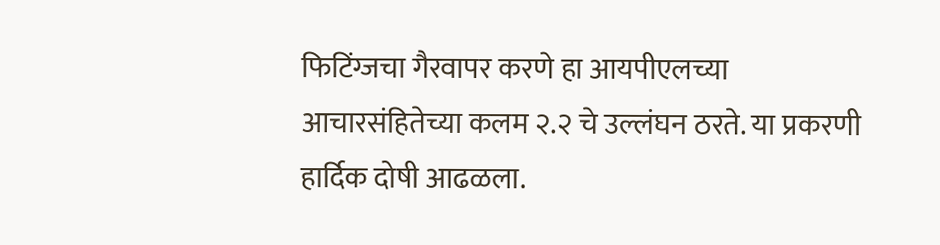फिटिंग्जचा गैरवापर करणे हा आयपीएलच्या आचारसंहितेच्या कलम २.२ चे उल्लंघन ठरते. या प्रकरणी हार्दिक दोषी आढळला.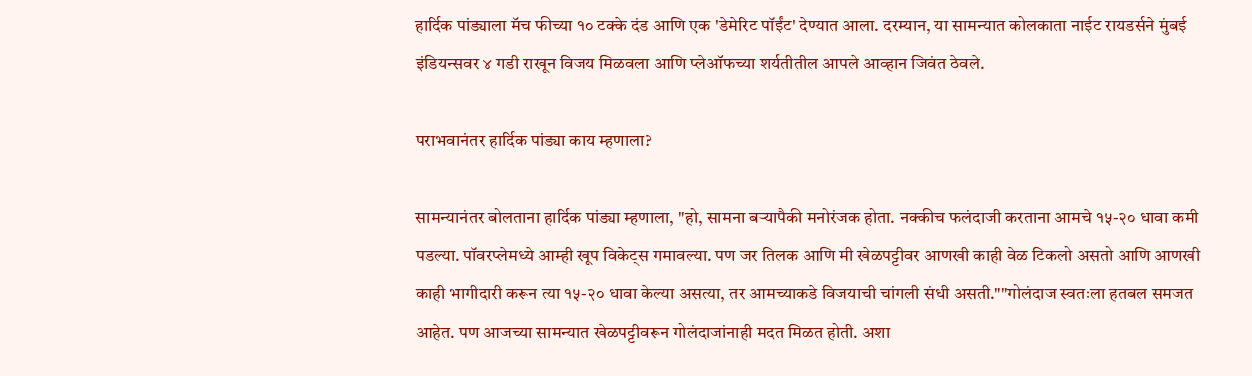हार्दिक पांड्याला मॅच फीच्या १० टक्के दंड आणि एक 'डेमेरिट पॉईंट' देण्यात आला. दरम्‍यान, या सामन्यात कोलकाता नाईट रायडर्सने मुंबई इंडियन्सवर ४ गडी राखून विजय मिळवला आणि प्लेऑफच्या शर्यतीतील आपले आव्हान जिवंत ठेवले.

पराभवानंतर हार्दिक पांड्या काय म्हणाला?

सामन्यानंतर बोलताना हार्दिक पांड्या म्हणाला, "हो, सामना बऱ्यापैकी मनोरंजक होता. नक्कीच फलंदाजी करताना आमचे १५-२० धावा कमी पडल्या. पॉवरप्लेमध्ये आम्ही खूप विकेट्स गमावल्या. पण जर तिलक आणि मी खेळपट्टीवर आणखी काही वेळ टिकलो असतो आणि आणखी काही भागीदारी करून त्या १५-२० धावा केल्या असत्या, तर आमच्याकडे विजयाची चांगली संधी असती.""गोलंदाज स्वतःला हतबल समजत आहेत. पण आजच्या सामन्यात खेळपट्टीवरून गोलंदाजांनाही मदत मिळत होती. अशा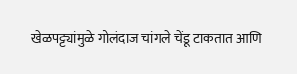खेळपट्ट्यांमुळे गोलंदाज चांगले चेंडू टाकतात आणि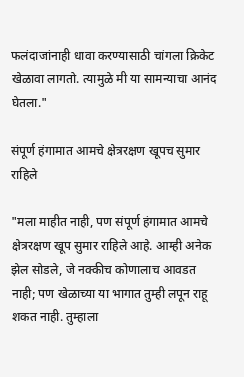फलंदाजांनाही धावा करण्यासाठी चांगला क्रिकेट खेळावा लागतो. त्यामुळे मी या सामन्याचा आनंद घेतला."

संपूर्ण हंगामात आमचे क्षेत्ररक्षण खूपच सुमार राहिले

"मला माहीत नाही, पण संपूर्ण हंगामात आमचे क्षेत्ररक्षण खूप सुमार राहिले आहे. आम्ही अनेक झेल सोडले, जे नक्कीच कोणालाच आवडत नाही; पण खेळाच्या या भागात तुम्ही लपून राहू शकत नाही. तुम्हाला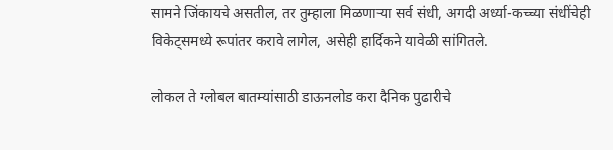सामने जिंकायचे असतील, तर तुम्हाला मिळणाऱ्या सर्व संधी, अगदी अर्ध्या-कच्च्या संधींचेही विकेट्समध्ये रूपांतर करावे लागेल, असेही हार्दिकने यावेळी सांगितले.

लोकल ते ग्लोबल बातम्यांसाठी डाऊनलोड करा दैनिक पुढारीचे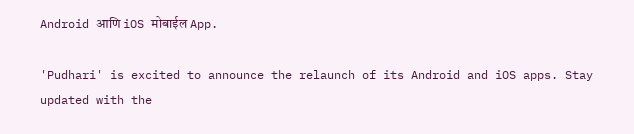Android आणि iOS मोबाईल App.

'Pudhari' is excited to announce the relaunch of its Android and iOS apps. Stay updated with the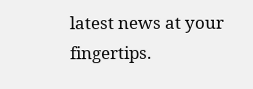latest news at your fingertips.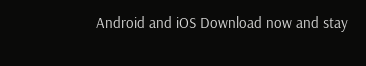Android and iOS Download now and stay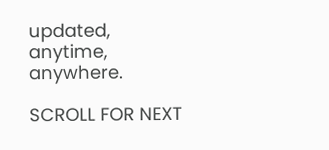updated, anytime, anywhere.

SCROLL FOR NEXT